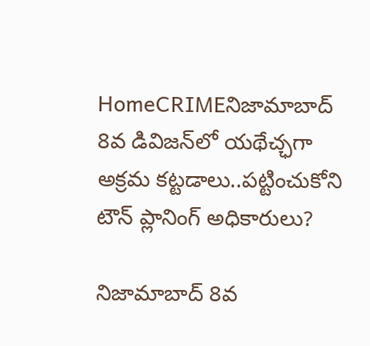HomeCRIMEనిజామాబాద్ 8వ డివిజన్‌లో యథేచ్ఛగా అక్రమ కట్టడాలు..పట్టించుకోని టౌన్ ప్లానింగ్ అధికారులు?

నిజామాబాద్ 8వ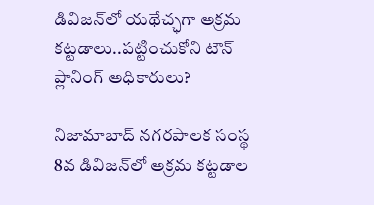డివిజన్‌లో యథేచ్ఛగా అక్రమ కట్టడాలు..పట్టించుకోని టౌన్ ప్లానింగ్ అధికారులు?

నిజామాబాద్ నగరపాలక సంస్థ 8వ డివిజన్‌లో అక్రమ కట్టడాల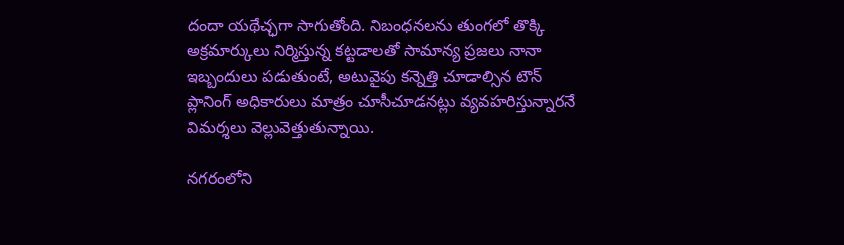దందా యథేచ్ఛగా సాగుతోంది. నిబంధనలను తుంగలో తొక్కి అక్రమార్కులు నిర్మిస్తున్న కట్టడాలతో సామాన్య ప్రజలు నానా ఇబ్బందులు పడుతుంటే, అటువైపు కన్నెత్తి చూడాల్సిన టౌన్ ప్లానింగ్ అధికారులు మాత్రం చూసీచూడనట్లు వ్యవహరిస్తున్నారనే విమర్శలు వెల్లువెత్తుతున్నాయి.

నగరంలోని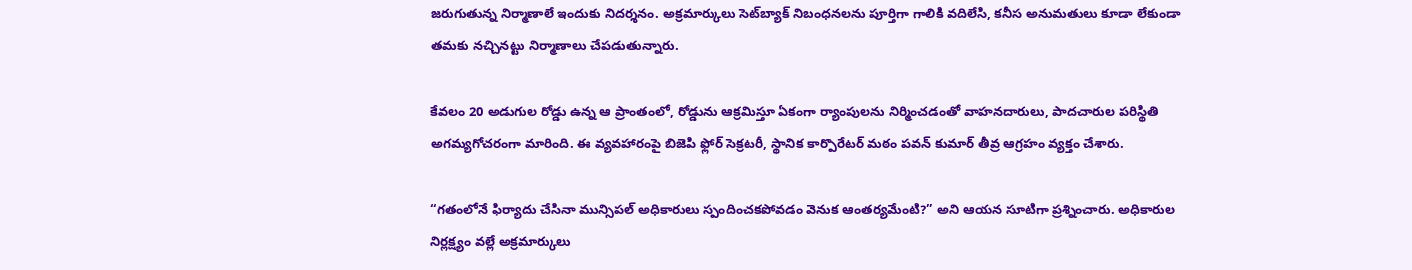జరుగుతున్న నిర్మాణాలే ఇందుకు నిదర్శనం. అక్రమార్కులు సెట్‌బ్యాక్ నిబంధనలను పూర్తిగా గాలికి వదిలేసి, కనీస అనుమతులు కూడా లేకుండా తమకు నచ్చినట్టు నిర్మాణాలు చేపడుతున్నారు.

కేవలం 20 అడుగుల రోడ్డు ఉన్న ఆ ప్రాంతంలో, రోడ్డును ఆక్రమిస్తూ ఏకంగా ర్యాంపులను నిర్మించడంతో వాహనదారులు, పాదచారుల పరిస్థితి అగమ్యగోచరంగా మారింది. ఈ వ్యవహారంపై బిజెపి ఫ్లోర్ సెక్రటరీ, స్థానిక కార్పొరేటర్ మఠం పవన్ కుమార్ తీవ్ర ఆగ్రహం వ్యక్తం చేశారు.

“గతంలోనే ఫిర్యాదు చేసినా మున్సిపల్ అధికారులు స్పందించకపోవడం వెనుక ఆంతర్యమేంటి?” అని ఆయన సూటిగా ప్రశ్నించారు. అధికారుల నిర్లక్ష్యం వల్లే అక్రమార్కులు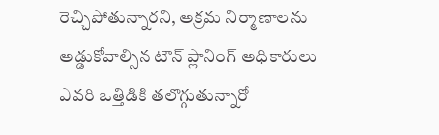రెచ్చిపోతున్నారని, అక్రమ నిర్మాణాలను అడ్డుకోవాల్సిన టౌన్ ప్లానింగ్ అధికారులు ఎవరి ఒత్తిడికి తలొగ్గుతున్నారో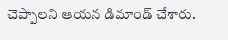చెప్పాలని ఆయన డిమాండ్ చేశారు.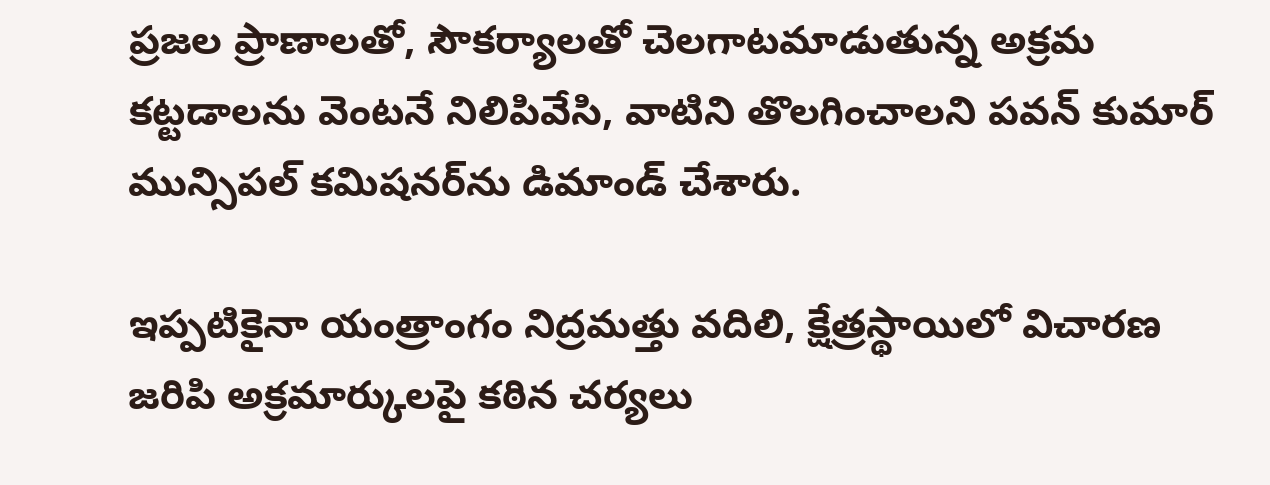ప్రజల ప్రాణాలతో, సౌకర్యాలతో చెలగాటమాడుతున్న అక్రమ కట్టడాలను వెంటనే నిలిపివేసి, వాటిని తొలగించాలని పవన్ కుమార్ మున్సిపల్ కమిషనర్‌ను డిమాండ్ చేశారు.

ఇప్పటికైనా యంత్రాంగం నిద్రమత్తు వదిలి, క్షేత్రస్థాయిలో విచారణ జరిపి అక్రమార్కులపై కఠిన చర్యలు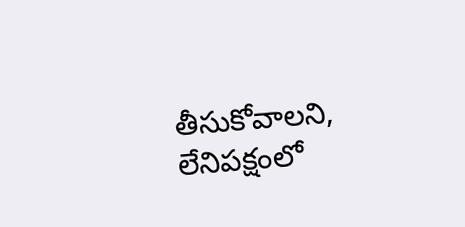తీసుకోవాలని, లేనిపక్షంలో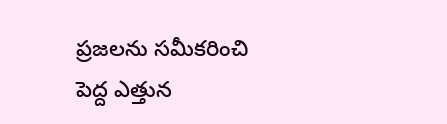ప్రజలను సమీకరించి పెద్ద ఎత్తున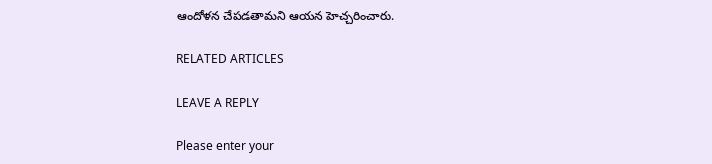ఆందోళన చేపడతామని ఆయన హెచ్చరించారు.

RELATED ARTICLES

LEAVE A REPLY

Please enter your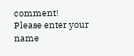comment!
Please enter your name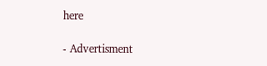here

- Advertisment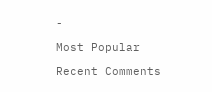-

Most Popular

Recent Comments